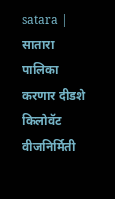satara | सातारा पालिका करणार दीडशे किलोवॅट वीजनिर्मिती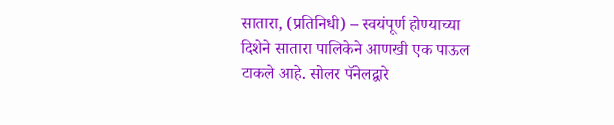सातारा, (प्रतिनिधी) – स्वयंपूर्ण होण्याच्या दिशेने सातारा पालिकेने आणखी एक पाऊल टाकले आहे. सोलर पॅनेलद्वारे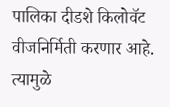पालिका दीडशे किलोवॅट वीजनिर्मिती करणार आहे. त्यामुळे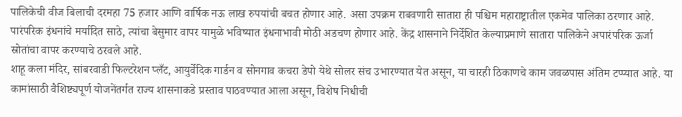पालिकेची वीज बिलाची दरमहा 75 हजार आणि वार्षिक नऊ लाख रुपयांची बचत होणार आहे. असा उपक्रम राबवणारी सातारा ही पश्चिम महाराष्ट्रातील एकमेव पालिका ठरणार आहे.
पारंपरिक इंधनांचे मर्यादित साठे, त्यांचा बेसुमार वापर यामुळे भविष्यात इंधनाभावी मोठी अडचण होणार आहे. केंद्र शासनाने निर्देशित केल्याप्रमाणे सातारा पालिकेने अपारंपरिक ऊर्जा स्रोतांचा वापर करण्याचे ठरवले आहे.
शाहू कला मंदिर, सांबरवाडी फिल्टरेशन प्लँट, आयुर्वेदिक गार्डन व सोनगाव कचरा डेपो येथे सोलर संच उभारण्यात येत असून, या चारही ठिकाणचे काम जवळपास अंतिम टप्प्यात आहे. या कामांसाठी वैशिष्ट्यपूर्ण योजनेंतर्गत राज्य शासनाकडे प्रस्ताव पाठवण्यात आला असून, विशेष निधीची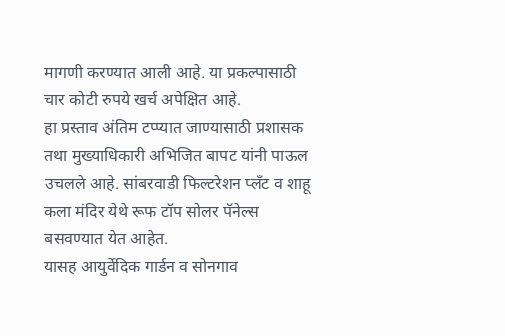मागणी करण्यात आली आहे. या प्रकल्पासाठी चार कोटी रुपये खर्च अपेक्षित आहे.
हा प्रस्ताव अंतिम टप्प्यात जाण्यासाठी प्रशासक तथा मुख्याधिकारी अभिजित बापट यांनी पाऊल उचलले आहे. सांबरवाडी फिल्टरेशन प्लँट व शाहू कला मंदिर येथे रूफ टॉप सोलर पॅनेल्स बसवण्यात येत आहेत.
यासह आयुर्वेदिक गार्डन व सोनगाव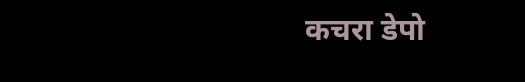कचरा डेपो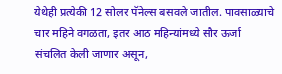येथेही प्रत्येकी 12 सोलर पॅनेल्स बसवले जातील. पावसाळ्याचे चार महिने वगळता, इतर आठ महिन्यांमध्ये सौर ऊर्जा संचलित केली जाणार असून,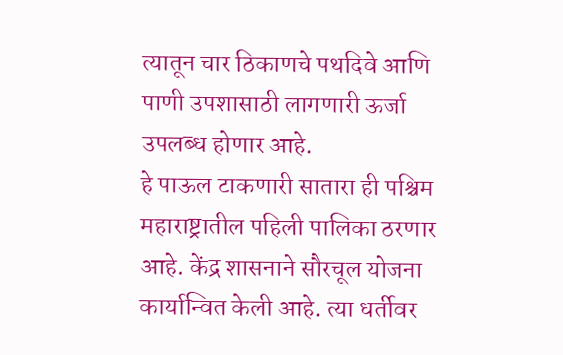त्यातून चार ठिकाणचे पथदिवे आणि पाणी उपशासाठी लागणारी ऊर्जा उपलब्ध होणार आहे.
हे पाऊल टाकणारी सातारा ही पश्चिम महाराष्ट्रातील पहिली पालिका ठरणार आहे. केंद्र शासनाने सौरचूल योजना कार्यान्वित केली आहे. त्या धर्तीवर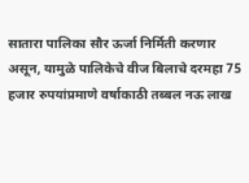सातारा पालिका सौर ऊर्जा निर्मिती करणार असून, यामुळे पालिकेचे वीज बिलाचे दरमहा 75 हजार रुपयांप्रमाणे वर्षाकाठी तब्बल नऊ लाख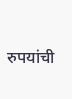रुपयांची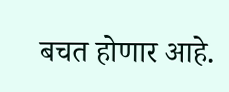बचत होणार आहे.